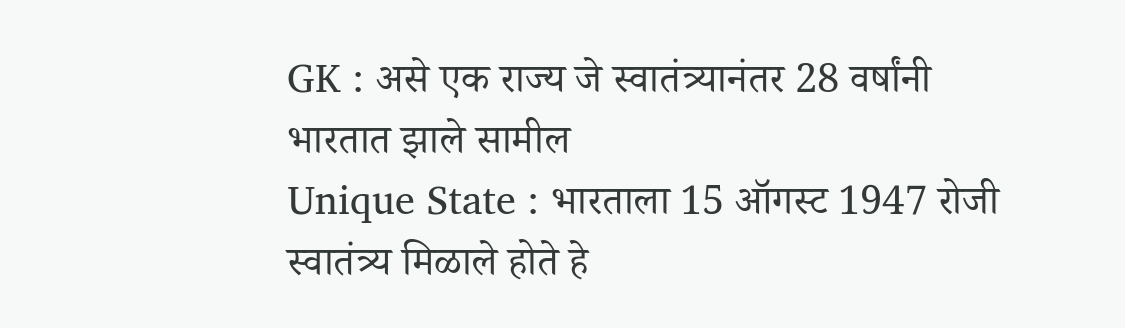GK : असे एक राज्य जे स्वातंत्र्यानंतर 28 वर्षांनी भारतात झाले सामील
Unique State : भारताला 15 ऑगस्ट 1947 रोजी स्वातंत्र्य मिळाले होते हे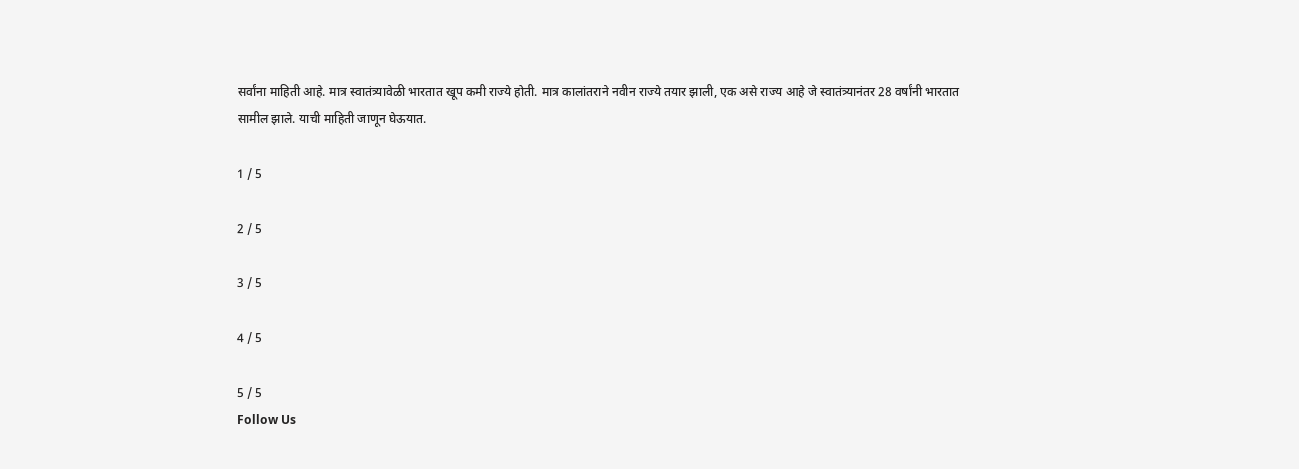सर्वांना माहिती आहे. मात्र स्वातंत्र्यावेळी भारतात खूप कमी राज्ये होती. मात्र कालांतराने नवीन राज्ये तयार झाली, एक असे राज्य आहे जे स्वातंत्र्यानंतर 28 वर्षांनी भारतात सामील झाले. याची माहिती जाणून घेऊयात.

1 / 5

2 / 5

3 / 5

4 / 5

5 / 5
Follow Us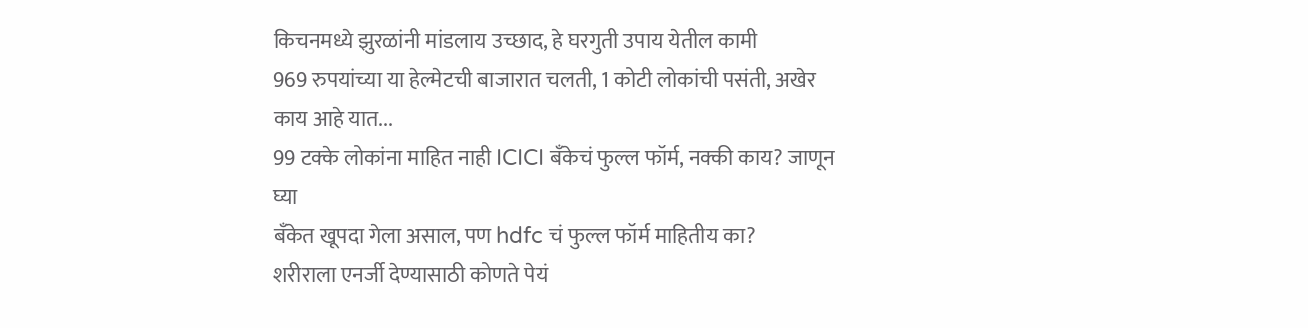किचनमध्ये झुरळांनी मांडलाय उच्छाद, हे घरगुती उपाय येतील कामी
969 रुपयांच्या या हेल्मेटची बाजारात चलती, 1 कोटी लोकांची पसंती, अखेर काय आहे यात...
99 टक्के लोकांना माहित नाही ICICI बँकेचं फुल्ल फॉर्म, नक्की काय? जाणून घ्या
बँकेत खूपदा गेला असाल, पण hdfc चं फुल्ल फॉर्म माहितीय का?
शरीराला एनर्जी देण्यासाठी कोणते पेयं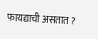फायद्याची असतात ?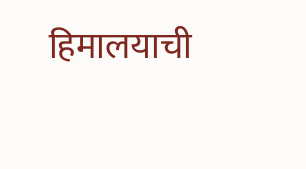हिमालयाची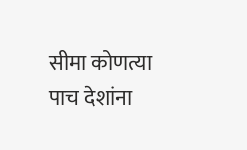सीमा कोणत्या पाच देशांना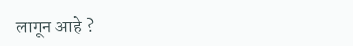लागून आहे ?